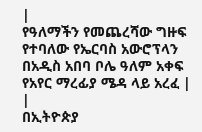|
የዓለማችን የመጨረሻው ግዙፍ የተባለው የኤርባስ አውሮፕላን በአዲስ አበባ ቦሌ ዓለም አቀፍ የአየር ማረፊያ ሜዳ ላይ አረፈ |
|
በኢትዮጵያ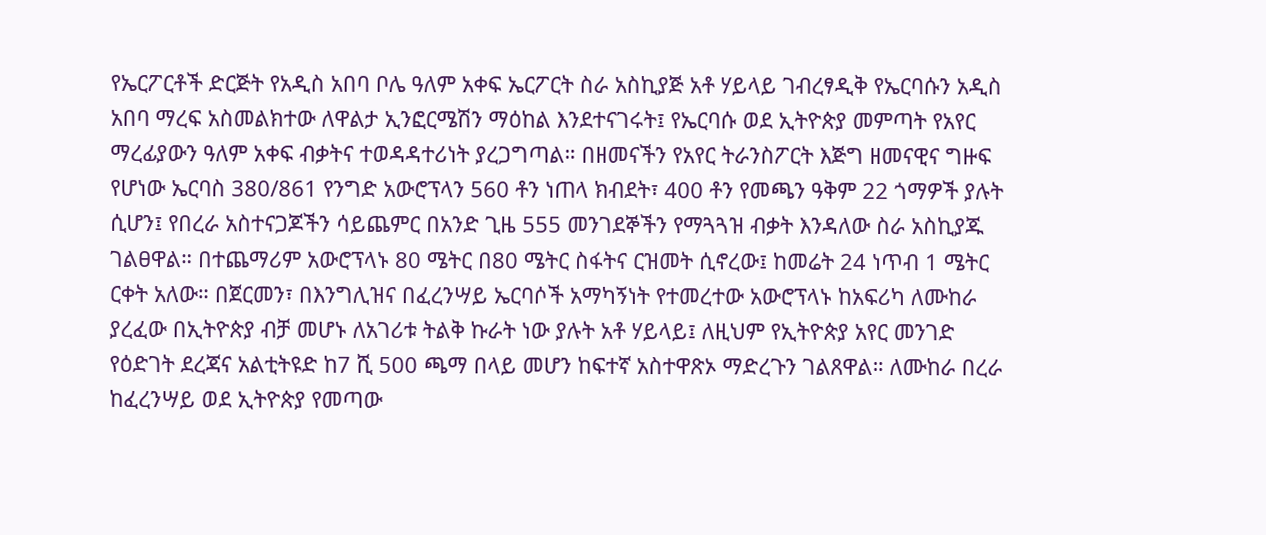የኤርፖርቶች ድርጅት የአዲስ አበባ ቦሌ ዓለም አቀፍ ኤርፖርት ስራ አስኪያጅ አቶ ሃይላይ ገብረፃዲቅ የኤርባሱን አዲስ አበባ ማረፍ አስመልክተው ለዋልታ ኢንፎርሜሽን ማዕከል እንደተናገሩት፤ የኤርባሱ ወደ ኢትዮጵያ መምጣት የአየር ማረፊያውን ዓለም አቀፍ ብቃትና ተወዳዳተሪነት ያረጋግጣል። በዘመናችን የአየር ትራንስፖርት እጅግ ዘመናዊና ግዙፍ የሆነው ኤርባስ 380/861 የንግድ አውሮፕላን 560 ቶን ነጠላ ክብደት፣ 400 ቶን የመጫን ዓቅም 22 ጎማዎች ያሉት ሲሆን፤ የበረራ አስተናጋጆችን ሳይጨምር በአንድ ጊዜ 555 መንገደኞችን የማጓጓዝ ብቃት እንዳለው ስራ አስኪያጁ ገልፀዋል። በተጨማሪም አውሮፕላኑ 80 ሜትር በ80 ሜትር ስፋትና ርዝመት ሲኖረው፤ ከመሬት 24 ነጥብ 1 ሜትር ርቀት አለው። በጀርመን፣ በእንግሊዝና በፈረንሣይ ኤርባሶች አማካኝነት የተመረተው አውሮፕላኑ ከአፍሪካ ለሙከራ ያረፈው በኢትዮጵያ ብቻ መሆኑ ለአገሪቱ ትልቅ ኩራት ነው ያሉት አቶ ሃይላይ፤ ለዚህም የኢትዮጵያ አየር መንገድ የዕድገት ደረጃና አልቲትዩድ ከ7 ሺ 500 ጫማ በላይ መሆን ከፍተኛ አስተዋጽኦ ማድረጉን ገልጸዋል። ለሙከራ በረራ ከፈረንሣይ ወደ ኢትዮጵያ የመጣው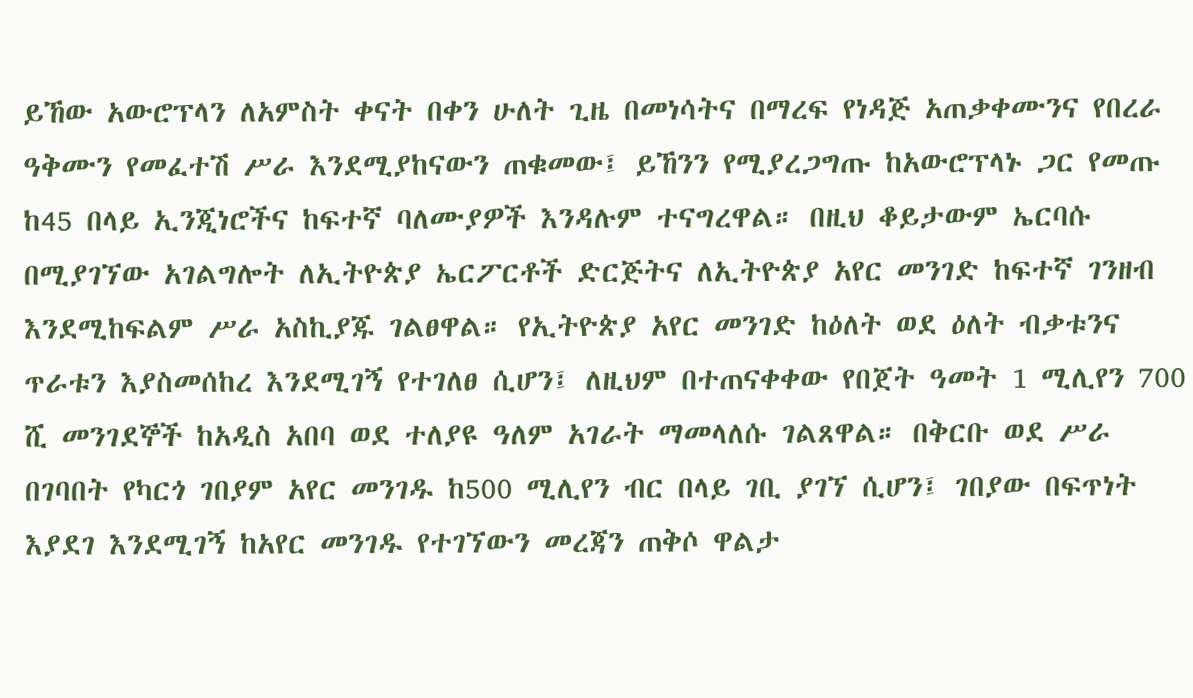ይኸው አውሮፕላን ለአምስት ቀናት በቀን ሁለት ጊዜ በመነሳትና በማረፍ የነዳጅ አጠቃቀሙንና የበረራ ዓቅሙን የመፈተሽ ሥራ እንደሚያከናውን ጠቁመው፤ ይኸንን የሚያረጋግጡ ከአውሮፕላኑ ጋር የመጡ ከ45 በላይ ኢንጂነሮችና ከፍተኛ ባለሙያዎች እንዳሉም ተናግረዋል። በዚህ ቆይታውም ኤርባሱ በሚያገኘው አገልግሎት ለኢትዮጵያ ኤርፖርቶች ድርጅትና ለኢትዮጵያ አየር መንገድ ከፍተኛ ገንዘብ እንደሚከፍልም ሥራ አስኪያጁ ገልፀዋል። የኢትዮጵያ አየር መንገድ ከዕለት ወደ ዕለት ብቃቱንና ጥራቱን እያስመሰከረ እንደሚገኝ የተገለፀ ሲሆን፤ ለዚህም በተጠናቀቀው የበጀት ዓመት 1 ሚሊየን 700 ሺ መንገደኞች ከአዲስ አበባ ወደ ተለያዩ ዓለም አገራት ማመላለሱ ገልጸዋል። በቅርቡ ወደ ሥራ በገባበት የካርጎ ገበያም አየር መንገዱ ከ500 ሚሊየን ብር በላይ ገቢ ያገኘ ሲሆን፤ ገበያው በፍጥነት እያደገ እንደሚገኝ ከአየር መንገዱ የተገኘውን መረጃን ጠቅሶ ዋልታ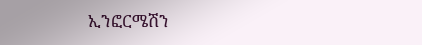ኢንፎርሜሽን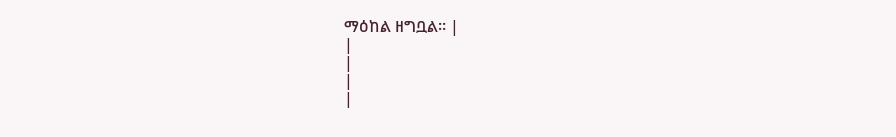ማዕከል ዘግቧል። |
|
|
|
|